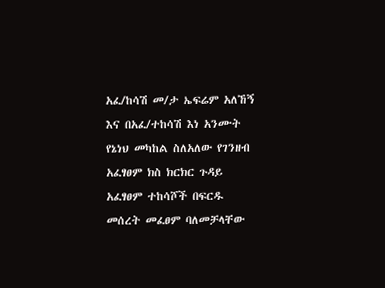አፈ/ከሳሽ መ/ታ ኤፍሬም አለኸኝ እና በአፈ/ተከሳሽ እነ አንሙት የኔነህ መካከል ስለአለው የገንዘብ አፈፃፀም ክስ ክርክር ጉዳይ አፈፃፀም ተከሳሾች በፍርዱ መሰረት መፈፀም ባለመቻላቸው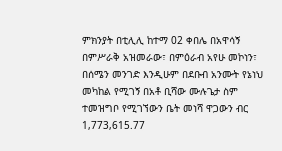ምክንያት በቲሊሊ ከተማ 02 ቀበሌ በአዋሳኝ በምሥራቅ አዝመራው፣ በምዕራብ አየሁ መኮነን፣ በሰሜን መንገድ እንዲሁም በደቡብ አንሙት የኔነህ መካከል የሚገኝ በአቶ ቢሻው ሙሉጌታ ስም ተመዝግቦ የሚገኘውን ቤት መነሻ ዋጋውን ብር 1,773,615.77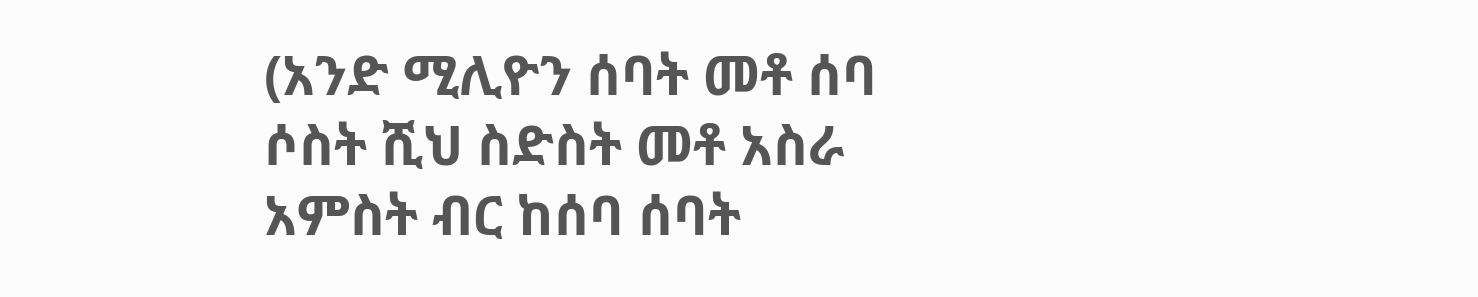(አንድ ሚሊዮን ሰባት መቶ ሰባ ሶስት ሺህ ስድስት መቶ አስራ አምስት ብር ከሰባ ሰባት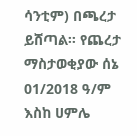ሳንቲም) በጫረታ ይሸጣል፡፡ የጨረታ ማስታወቂያው ሰኔ 01/2018 ዓ/ም እስከ ሀምሌ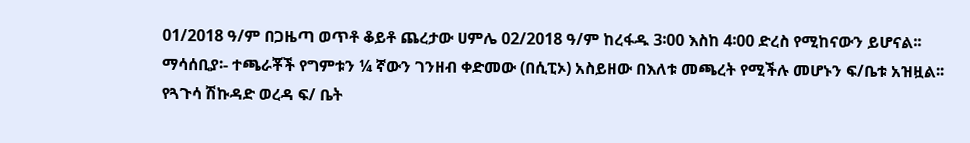01/2018 ዓ/ም በጋዜጣ ወጥቶ ቆይቶ ጨረታው ሀምሌ 02/2018 ዓ/ም ከረፋዱ 3፡00 እስከ 4፡00 ድረስ የሚከናውን ይሆናል፡፡
ማሳሰቢያ፡- ተጫራቾች የግምቱን ¼ ኛውን ገንዘብ ቀድመው (በሲፒኦ) አስይዘው በእለቱ መጫረት የሚችሉ መሆኑን ፍ/ቤቱ አዝዟል፡፡
የጓጉሳ ሽኩዳድ ወረዳ ፍ/ ቤት